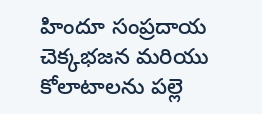హిందూ సంప్రదాయ చెక్కభజన మరియు కోలాటాలను పల్లె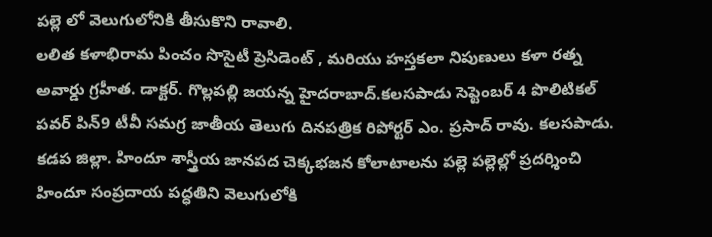పల్లె లో వెలుగులోనికి తీసుకొని రావాలి.
లలిత కళాభిరామ పించం సొసైటీ ప్రెసిడెంట్ , మరియు హస్తకలా నిపుణులు కళా రత్న అవార్డు గ్రహీత. డాక్టర్. గొల్లపల్లి జయన్న హైదరాబాద్.కలసపాడు సెప్టెంబర్ 4 పొలిటికల్ పవర్ పిన్9 టీవీ సమగ్ర జాతీయ తెలుగు దినపత్రిక రిపోర్టర్ ఎం. ప్రసాద్ రావు. కలసపాడు. కడప జిల్లా. హిందూ శాస్త్రీయ జానపద చెక్కభజన కోలాటాలను పల్లె పల్లెల్లో ప్రదర్శించి హిందూ సంప్రదాయ పద్ధతిని వెలుగులోకి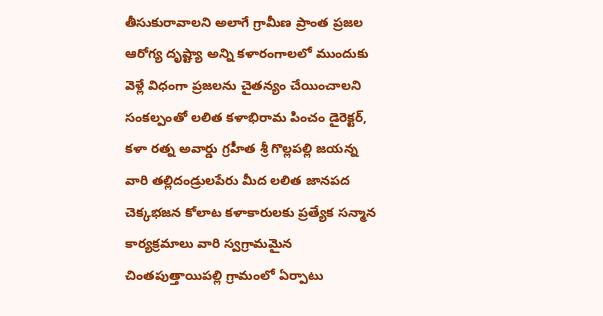తీసుకురావాలని అలాగే గ్రామీణ ప్రాంత ప్రజల ఆరోగ్య దృష్ట్యా అన్ని కళారంగాలలో ముందుకు వెళ్లే విధంగా ప్రజలను చైతన్యం చేయించాలని సంకల్పంతో లలిత కళాభిరామ పించం డైరెక్టర్, కళా రత్న అవార్డు గ్రహీత శ్రీ గొల్లపల్లి జయన్న వారి తల్లిదండ్రులపేరు మీద లలిత జానపద చెక్కభజన కోలాట కళాకారులకు ప్రత్యేక సన్మాన కార్యక్రమాలు వారి స్వగ్రామమైన చింతపుత్తాయిపల్లి గ్రామంలో ఏర్పాటు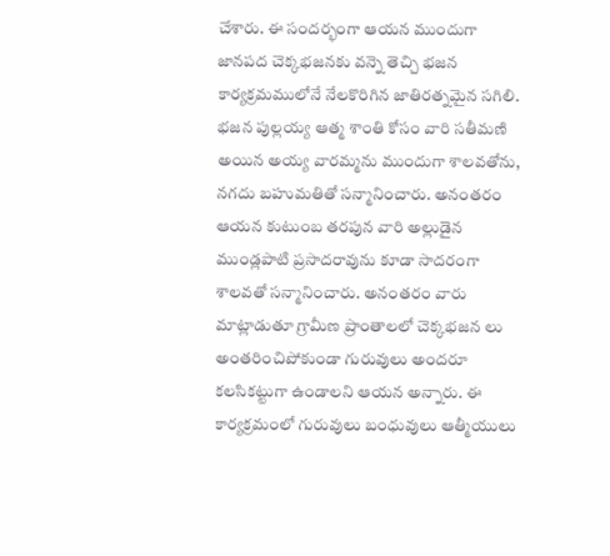చేశారు. ఈ సందర్భంగా ఆయన ముందుగా జానపద చెక్కభజనకు వన్నె తెచ్చి భజన కార్యక్రమములోనే నేలకొరిగిన జాతిరత్నమైన సగిలి. భజన పుల్లయ్య ఆత్మ శాంతి కోసం వారి సతీమణి అయిన అయ్య వారమ్మను ముందుగా శాలవతోను, నగదు బహుమతితో సన్మానించారు. అనంతరం ఆయన కుటుంబ తరపున వారి అల్లుడైన ముండ్లపాటి ప్రసాదరావును కూడా సాదరంగా శాలవతో సన్మానించారు. అనంతరం వారు మాట్లాడుతూ గ్రామీణ ప్రాంతాలలో చెక్కభజన లు అంతరించిపోకుండా గురువులు అందరూ కలసికట్టుగా ఉండాలని ఆయన అన్నారు. ఈ కార్యక్రమంలో గురువులు బంధువులు ఆత్మీయులు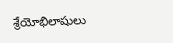శ్రేయోభిలాషులు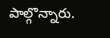పాల్గొన్నారు.